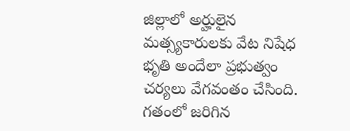జిల్లాలో అర్హులైన మత్స్యకారులకు వేట నిషేధ భృతి అందేలా ప్రభుత్వం చర్యలు వేగవంతం చేసింది. గతంలో జరిగిన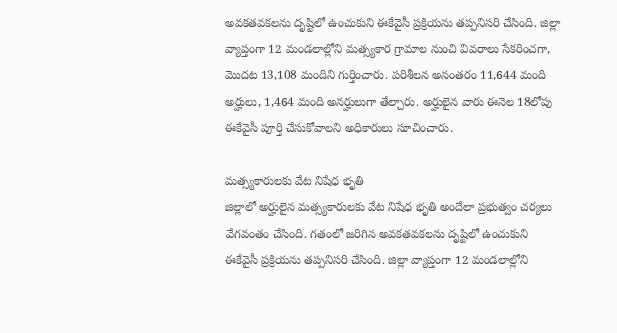అవకతవకలను దృష్టిలో ఉంచుకుని ఈకేవైసీ ప్రక్రియను తప్పనిసరి చేసింది. జిల్లా వ్యాప్తంగా 12 మండలాల్లోని మత్స్యకార గ్రామాల నుంచి వివరాలు సేకరించగా, మొదట 13,108 మందిని గుర్తించారు. పరిశీలన అనంతరం 11,644 మంది అర్హులు, 1,464 మంది అనర్హులుగా తేల్చారు. అర్హులైన వారు ఈనెల 18లోపు ఈకేవైసీ పూర్తి చేసుకోవాలని అధికారులు సూచించారు.

మత్స్యకారులకు వేట నిషేధ భృతి
జిల్లాలో అర్హులైన మత్స్యకారులకు వేట నిషేధ భృతి అందేలా ప్రభుత్వం చర్యలు వేగవంతం చేసింది. గతంలో జరిగిన అవకతవకలను దృష్టిలో ఉంచుకుని ఈకేవైసీ ప్రక్రియను తప్పనిసరి చేసింది. జిల్లా వ్యాప్తంగా 12 మండలాల్లోని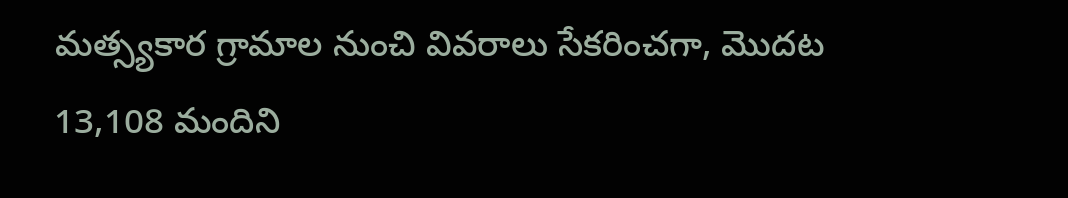మత్స్యకార గ్రామాల నుంచి వివరాలు సేకరించగా, మొదట 13,108 మందిని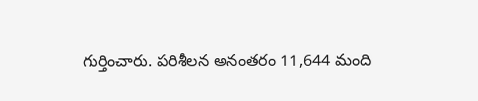గుర్తించారు. పరిశీలన అనంతరం 11,644 మంది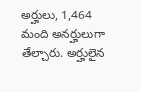అర్హులు, 1,464 మంది అనర్హులుగా తేల్చారు. అర్హులైన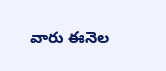వారు ఈనెల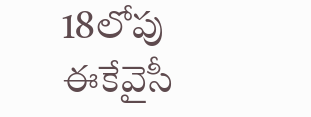18లోపు ఈకేవైసీ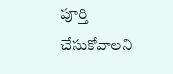పూర్తి చేసుకోవాలని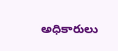అధికారులు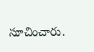సూచించారు.